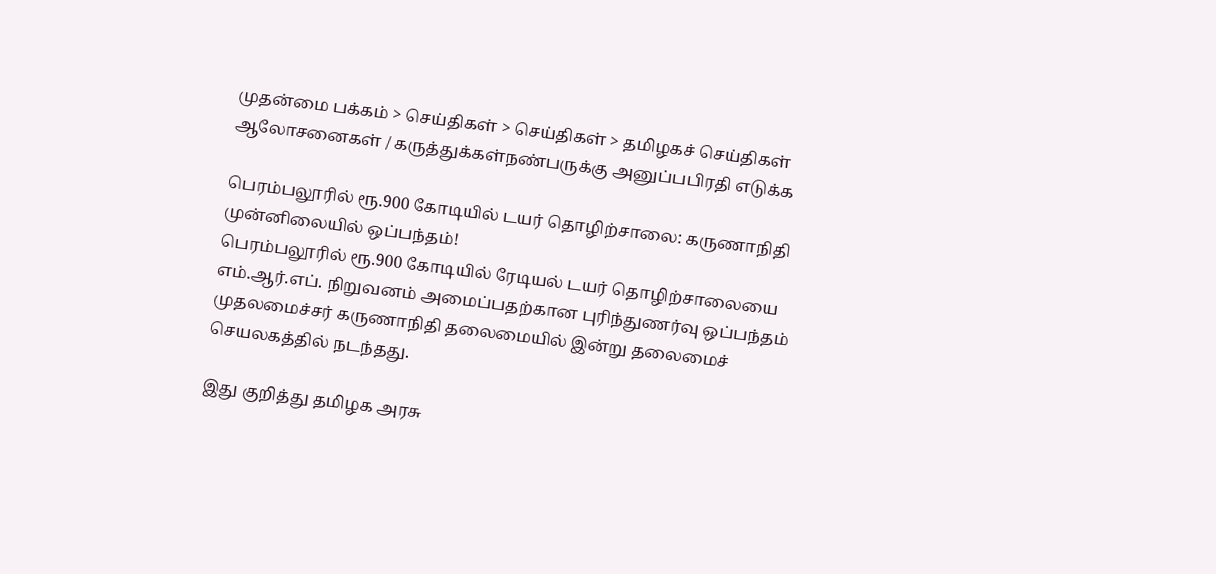முதன்மை பக்கம் > செய்திகள் > செய்திகள் > தமிழகச் செய்திகள்
ஆலோசனைகள் / கருத்துக்கள்நண்பருக்கு அனுப்பபிரதி எடுக்க

பெரம்பலூரில் ரூ.900 கோடியில் டயர் தொழிற்சாலை: கருணாநிதி முன்னிலையில் ஒப்பந்தம்!
பெர‌ம்பலூ‌ரி‌ல் ரூ.900 கோடி‌யி‌ல் ரேடிய‌ல் டய‌ர் தொ‌ழி‌ற்சாலையை எ‌ம்.ஆ‌ர்.எ‌ப். நிறுவன‌ம் அமை‌‌ப்பத‌ற்கான பு‌ரி‌ந்துண‌ர்வு ஒ‌ப்ப‌ந்த‌ம் முதலமை‌ச்ச‌ர் கருணா‌நி‌தி தலைமை‌யி‌ல் இ‌ன்று தலைமை‌ச் செயலக‌த்த‌ி‌ல் நட‌ந்தது.

இது கு‌றி‌த்து தமிழக அரசு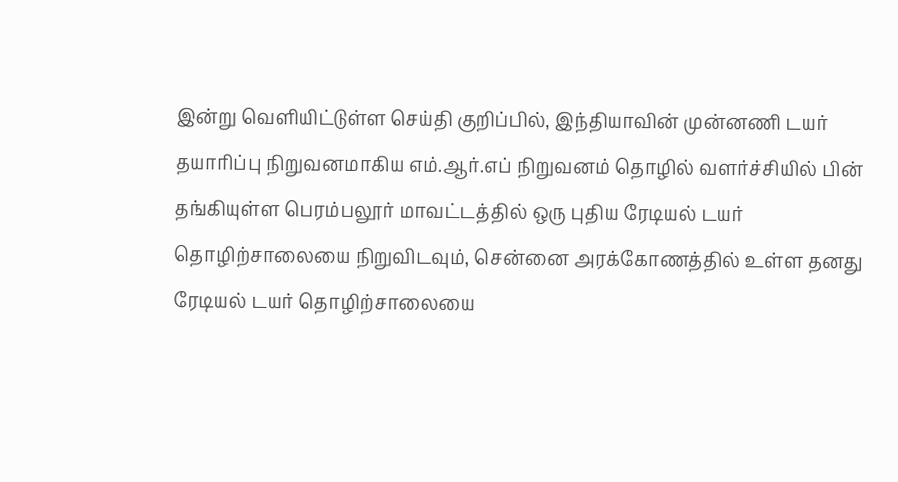இ‌ன்று வெளியிட்டுள்ள செய்தி குறிப்பில், இந்தியாவின் முன்னணி டயர் தயாரிப்பு நிறுவனமாகிய எம்.ஆர்.எப் நிறுவனம் தொழில் வளர்ச்சியில் பின் தங்கியுள்ள பெரம்பலூர் மாவட்டத்தில் ஒரு புதிய ரேடியல் டயர் தொழிற்சாலையை நிறுவிடவும், சென்னை அரக்கோணத்தில் உள்ள தனது ரேடியல் டயர் தொழிற்சாலையை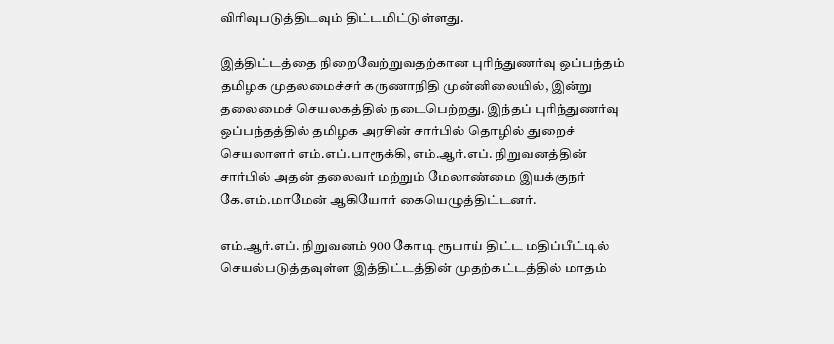விரிவுபடுத்திடவும் திட்டமிட்டுள்ளது.

இத்திட்டத்தை நிறைவேற்றுவதற்கான புரிந்துணர்வு ஒப்பந்தம் தமிழக முதலமைச்சர் கருணாநிதி முன்னிலையில், இன்று தலைமைச் செயலகத்தில் நடைபெற்றது. இந்தப் புரிந்துணர்வு ஒப்பந்தத்தில் தமிழக அரசின் சார்பில் தொழில் துறைச் செயலாளர் எம்.எப்.பாரூக்கி, எம்.ஆர்.எப். நிறுவனத்தின் சார்பில் அதன் தலைவர் மற்றும் மேலாண்மை இயக்குநர் கே.எம்.மாமேன் ஆகியோர் கையெழுத்திட்டனர்.

எம்.ஆர்.எப். நிறுவனம் 900 கோடி ரூபாய் திட்ட மதிப்பீட்டில் செயல்படுத்தவுள்ள இத்திட்டத்தின் முதற்கட்டத்தில் மாதம்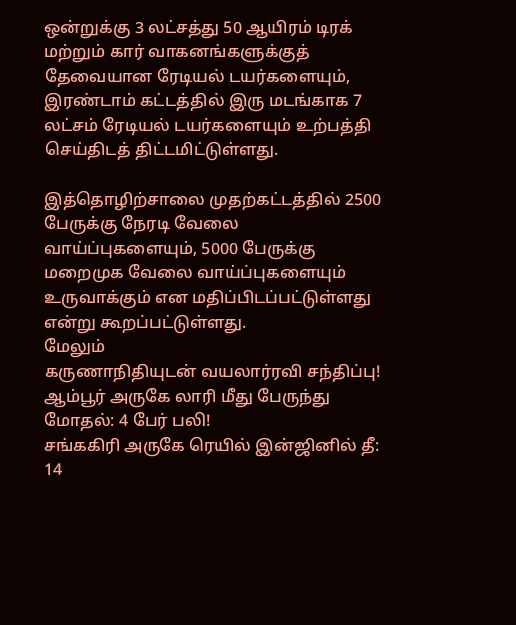ஒன்றுக்கு 3 லட்சத்து 50 ஆயிரம் டிரக் மற்றும் கார் வாகனங்களுக்குத் தேவையான ரேடியல் டயர்களையும், இரண்டாம் கட்டத்தில் இரு மடங்காக 7 லட்சம் ரேடியல் டயர்களையும் உற்பத்தி செய்திடத் திட்டமிட்டுள்ளது.

இத்தொழிற்சாலை முதற்கட்டத்தில் 2500 பேருக்கு நேரடி வேலை வாய்ப்புகளையும், 5000 பேருக்கு மறைமுக வேலை வாய்ப்புகளையும் உருவாக்கும் என மதிப்பிடப்பட்டுள்ளது எ‌ன்று கூற‌ப்ப‌ட்டு‌ள்ளது.
மேலும்
கருணா‌நி‌தியுட‌ன் வயலா‌ர்ர‌வி ச‌ந்‌தி‌ப்பு!
ஆ‌‌ம்பூ‌ர் அருகே லா‌‌ரி ‌மீது பேரு‌ந்து மோத‌ல்: 4 பே‌ர் ப‌லி!
ச‌ங்க‌கி‌ரி அருகே ரெ‌யி‌ல் ‌இ‌ன்‌ஜி‌னி‌ல் தீ: 14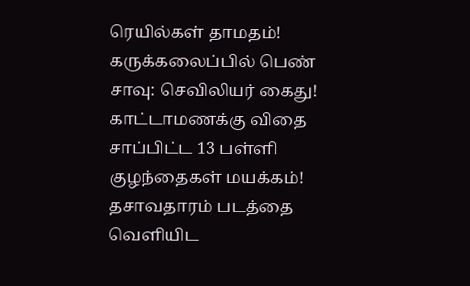ரெ‌யி‌ல்க‌ள் தாமத‌ம்!
கரு‌க்கலை‌ப்‌பி‌ல் பெ‌ண் சாவு: செ‌வி‌லிய‌‌ர் கைது!
காட்டாமணக்கு விதை சாப்பிட்ட 13 ப‌ள்‌ளி கு‌ழ‌ந்தைக‌ள் மயக்கம்!
தசாவதாரம் படத்தை வெளியிட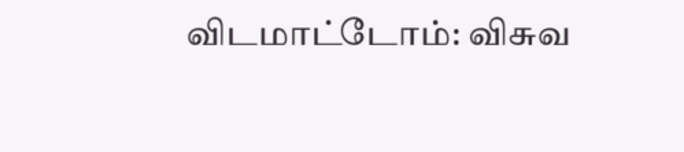விடமாட்டோம்: விசுவ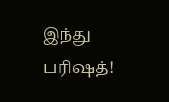இந்து பரிஷத்!